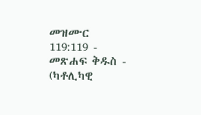መዝሙር 119:119 - መጽሐፍ ቅዱስ - (ካቶሊካዊ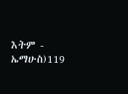እትም - ኤማሁስ)119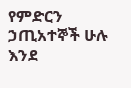የምድርን ኃጢአተኞች ሁሉ እንደ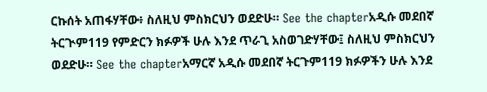ርኩሰት አጠፋሃቸው፥ ስለዚህ ምስክርህን ወደድሁ። See the chapterአዲሱ መደበኛ ትርጒም119 የምድርን ክፉዎች ሁሉ እንደ ጥራጊ አስወገድሃቸው፤ ስለዚህ ምስክርህን ወደድሁ። See the chapterአማርኛ አዲሱ መደበኛ ትርጉም119 ክፉዎችን ሁሉ እንደ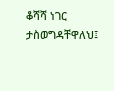ቆሻሻ ነገር ታስወግዳቸዋለህ፤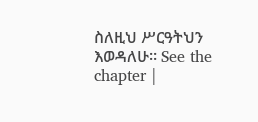ስለዚህ ሥርዓትህን እወዳለሁ። See the chapter |